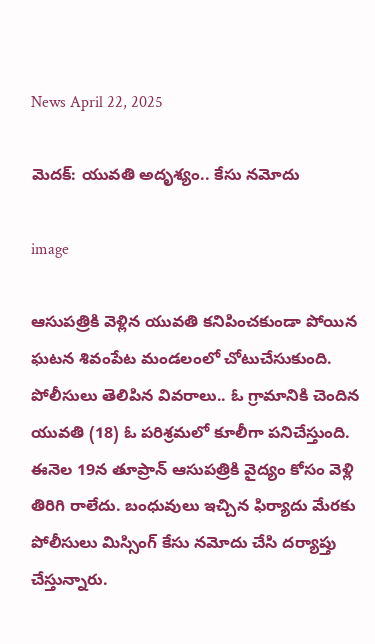News April 22, 2025

మెదక్: యువతి అదృశ్యం.. కేసు నమోదు

image

ఆసుపత్రికి వెళ్లిన యువతి కనిపించకుండా పోయిన ఘటన శివంపేట మండలంలో చోటుచేసుకుంది. పోలీసులు తెలిపిన వివరాలు.. ఓ గ్రామానికి చెందిన యువతి (18) ఓ పరిశ్రమలో కూలీగా పనిచేస్తుంది. ఈనెల 19న తూప్రాన్ ఆసుపత్రికి వైద్యం కోసం వెళ్లి తిరిగి రాలేదు. బంధువులు ఇచ్చిన ఫిర్యాదు మేరకు పోలీసులు మిస్సింగ్ కేసు నమోదు చేసి దర్యాప్తు చేస్తున్నారు.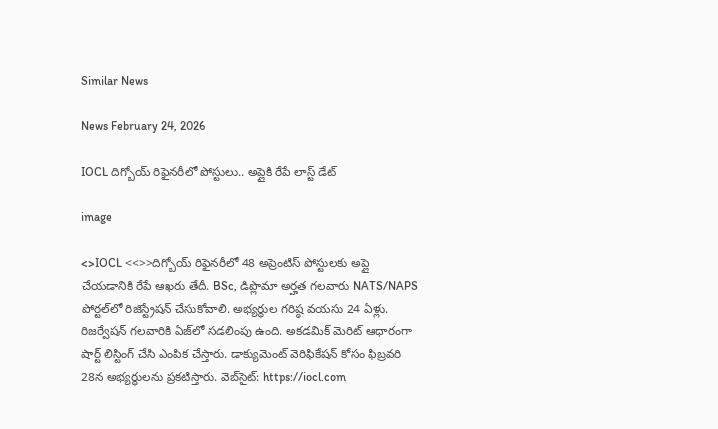Similar News

News February 24, 2026

IOCL దిగ్బోయ్ రిఫైనరీలో పోస్టులు.. అప్లైకి రేపే లాస్ట్ డేట్

image

<>IOCL <<>>దిగ్బోయ్ రిఫైనరీలో 48 అప్రెంటిస్ పోస్టులకు అప్లై చేయడానికి రేపే ఆఖరు తేదీ. BSc, డిప్లొమా అర్హత గలవారు NATS/NAPS పోర్టల్‌లో రిజిస్ట్రేషన్ చేసుకోవాలి. అభ్యర్థుల గరిష్ఠ వయసు 24 ఏళ్లు. రిజర్వేషన్ గలవారికి ఏజ్‌లో సడలింపు ఉంది. అకడమిక్ మెరిట్ ఆధారంగా షార్ట్ లిస్టింగ్ చేసి ఎంపిక చేస్తారు. డాక్యుమెంట్ వెరిఫికేషన్ కోసం ఫిబ్రవరి 28న అభ్యర్థులను ప్రకటిస్తారు. వెబ్‌సైట్: https://iocl.com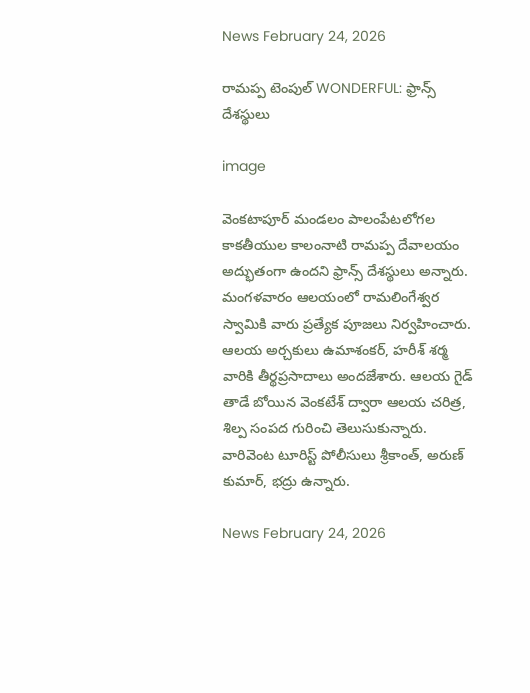News February 24, 2026

రామప్ప టెంపుల్ WONDERFUL: ఫ్రాన్స్ దేశస్థులు

image

వెంకటాపూర్ మండలం పాలంపేటలోగల కాకతీయుల కాలంనాటి రామప్ప దేవాలయం అద్భుతంగా ఉందని ఫ్రాన్స్ దేశస్థులు అన్నారు. మంగళవారం ఆలయంలో రామలింగేశ్వర స్వామికి వారు ప్రత్యేక పూజలు నిర్వహించారు. ఆలయ అర్చకులు ఉమాశంకర్, హరీశ్ శర్మ వారికి తీర్థప్రసాదాలు అందజేశారు. ఆలయ గైడ్ తాడే బోయిన వెంకటేశ్ ద్వారా ఆలయ చరిత్ర, శిల్ప సంపద గురించి తెలుసుకున్నారు. వారివెంట టూరిస్ట్ పోలీసులు శ్రీకాంత్, అరుణ్ కుమార్, భద్రు ఉన్నారు.

News February 24, 2026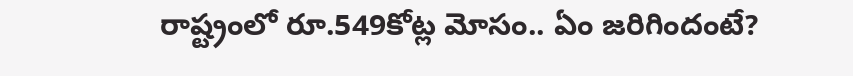రాష్ట్రంలో రూ.549కోట్ల మోసం.. ఏం జరిగిందంటే?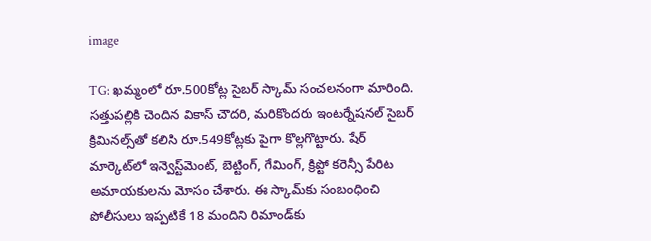image

TG: ఖమ్మంలో రూ.500కోట్ల సైబర్ స్కామ్ సంచలనంగా మారింది. సత్తుపల్లికి చెందిన వికాస్ చౌదరి, మరికొందరు ఇంటర్నేషనల్ సైబర్ క్రిమినల్స్‌తో కలిసి రూ.549కోట్లకు పైగా కొల్లగొట్టారు. షేర్ మార్కెట్‌లో ఇన్వెస్ట్‌మెంట్, బెట్టింగ్, గేమింగ్, క్రిప్టో కరెన్సీ పేరిట అమాయకులను మోసం చేశారు. ఈ స్కామ్‌కు సంబంధించి పోలీసులు ఇప్పటికే 18 మందిని రిమాండ్‌కు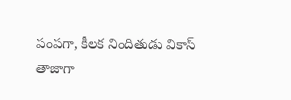పంపగా, కీలక నిందితుడు వికాస్ తాజాగా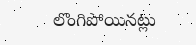లొంగిపోయినట్లు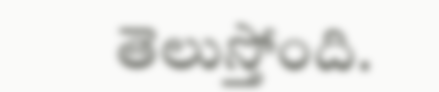తెలుస్తోంది.